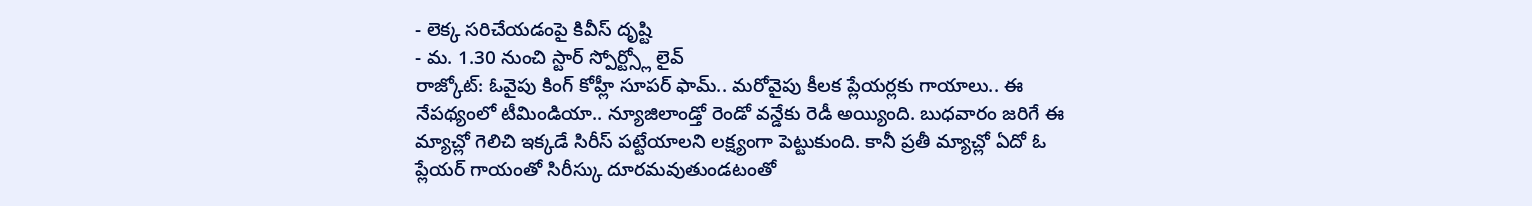- లెక్క సరిచేయడంపై కివీస్ దృష్టి
- మ. 1.30 నుంచి స్టార్ స్పోర్ట్స్లో లైవ్
రాజ్కోట్: ఓవైపు కింగ్ కోహ్లీ సూపర్ ఫామ్.. మరోవైపు కీలక ప్లేయర్లకు గాయాలు.. ఈ నేపథ్యంలో టీమిండియా.. న్యూజిలాండ్తో రెండో వన్డేకు రెడీ అయ్యింది. బుధవారం జరిగే ఈ మ్యాచ్లో గెలిచి ఇక్కడే సిరీస్ పట్టేయాలని లక్ష్యంగా పెట్టుకుంది. కానీ ప్రతీ మ్యాచ్లో ఏదో ఓ ప్లేయర్ గాయంతో సిరీస్కు దూరమవుతుండటంతో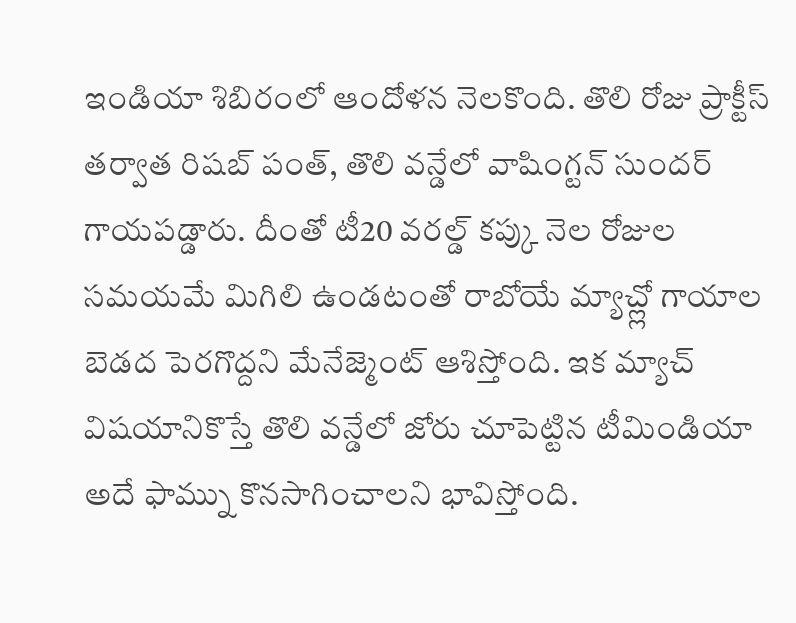ఇండియా శిబిరంలో ఆందోళన నెలకొంది. తొలి రోజు ప్రాక్టీస్ తర్వాత రిషబ్ పంత్, తొలి వన్డేలో వాషింగ్టన్ సుందర్ గాయపడ్డారు. దీంతో టీ20 వరల్డ్ కప్కు నెల రోజుల సమయమే మిగిలి ఉండటంతో రాబోయే మ్యాచ్ల్లో గాయాల బెడద పెరగొద్దని మేనేజ్మెంట్ ఆశిస్తోంది. ఇక మ్యాచ్ విషయానికొస్తే తొలి వన్డేలో జోరు చూపెట్టిన టీమిండియా అదే ఫామ్ను కొనసాగించాలని భావిస్తోంది.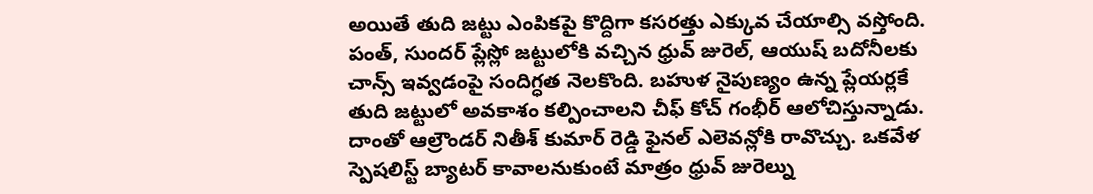అయితే తుది జట్టు ఎంపికపై కొద్దిగా కసరత్తు ఎక్కువ చేయాల్సి వస్తోంది. పంత్, సుందర్ ప్లేస్లో జట్టులోకి వచ్చిన ధ్రువ్ జురెల్, ఆయుష్ బదోనీలకు చాన్స్ ఇవ్వడంపై సందిగ్ధత నెలకొంది. బహుళ నైపుణ్యం ఉన్న ప్లేయర్లకే తుది జట్టులో అవకాశం కల్పించాలని చీఫ్ కోచ్ గంభీర్ ఆలోచిస్తున్నాడు.
దాంతో ఆల్రౌండర్ నితీశ్ కుమార్ రెడ్డి ఫైనల్ ఎలెవన్లోకి రావొచ్చు. ఒకవేళ స్పెషలిస్ట్ బ్యాటర్ కావాలనుకుంటే మాత్రం ధ్రువ్ జురెల్ను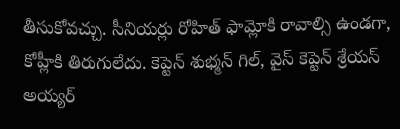తీసుకోవచ్చు. సీనియర్లు రోహిత్ ఫామ్లోకి రావాల్సి ఉండగా, కోహ్లీకి తిరుగులేదు. కెప్టెన్ శుభ్మన్ గిల్, వైస్ కెప్టెన్ శ్రేయస్ అయ్యర్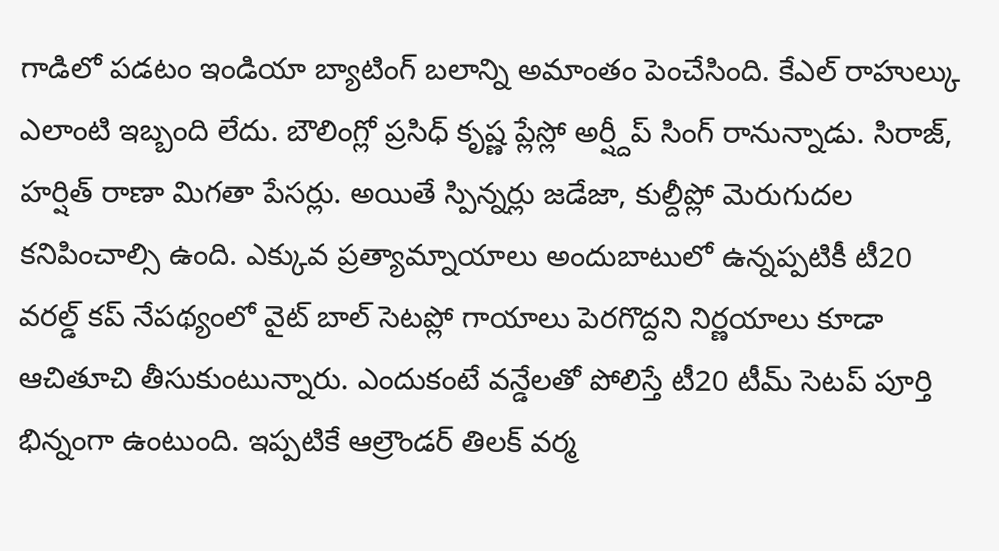గాడిలో పడటం ఇండియా బ్యాటింగ్ బలాన్ని అమాంతం పెంచేసింది. కేఎల్ రాహుల్కు ఎలాంటి ఇబ్బంది లేదు. బౌలింగ్లో ప్రసిధ్ కృష్ణ ప్లేస్లో అర్ష్దీప్ సింగ్ రానున్నాడు. సిరాజ్, హర్షిత్ రాణా మిగతా పేసర్లు. అయితే స్పిన్నర్లు జడేజా, కుల్దీప్లో మెరుగుదల కనిపించాల్సి ఉంది. ఎక్కువ ప్రత్యామ్నాయాలు అందుబాటులో ఉన్నప్పటికీ టీ20 వరల్డ్ కప్ నేపథ్యంలో వైట్ బాల్ సెటప్లో గాయాలు పెరగొద్దని నిర్ణయాలు కూడా ఆచితూచి తీసుకుంటున్నారు. ఎందుకంటే వన్డేలతో పోలిస్తే టీ20 టీమ్ సెటప్ పూర్తి భిన్నంగా ఉంటుంది. ఇప్పటికే ఆల్రౌండర్ తిలక్ వర్మ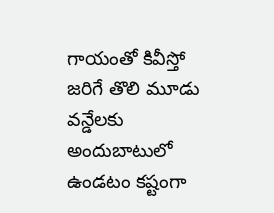గాయంతో కివీస్తో జరిగే తొలి మూడు వన్డేలకు అందుబాటులో ఉండటం కష్టంగా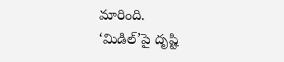మారింది.
‘మిడిల్’పై దృష్టి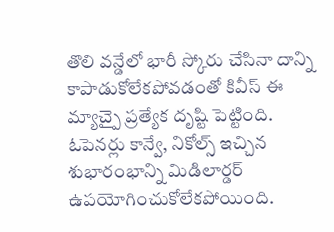తొలి వన్డేలో భారీ స్కోరు చేసినా దాన్ని కాపాడుకోలేకపోవడంతో కివీస్ ఈ మ్యాచ్పై ప్రత్యేక దృష్టి పెట్టింది. ఓపెనర్లు కాన్వే, నికోల్స్ ఇచ్చిన శుభారంభాన్ని మిడిలార్డర్ ఉపయోగించుకోలేకపోయింది.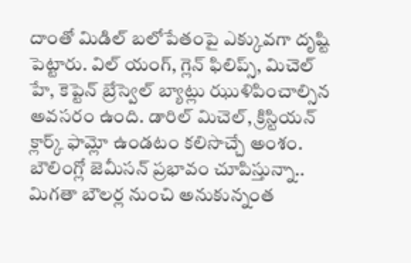దాంతో మిడిల్ బలోపేతంపై ఎక్కువగా దృష్టి పెట్టారు. విల్ యంగ్, గ్లెన్ ఫిలిప్స్, మిచెల్ హే, కెప్టెన్ బ్రేస్వెల్ బ్యాట్లు ఝుళిపించాల్సిన అవసరం ఉంది. డారిల్ మిచెల్, క్రిస్టియన్ క్లార్క్ ఫామ్లో ఉండటం కలిసొచ్చే అంశం. బౌలింగ్లో జెమీసన్ ప్రభావం చూపిస్తున్నా.. మిగతా బౌలర్ల నుంచి అనుకున్నంత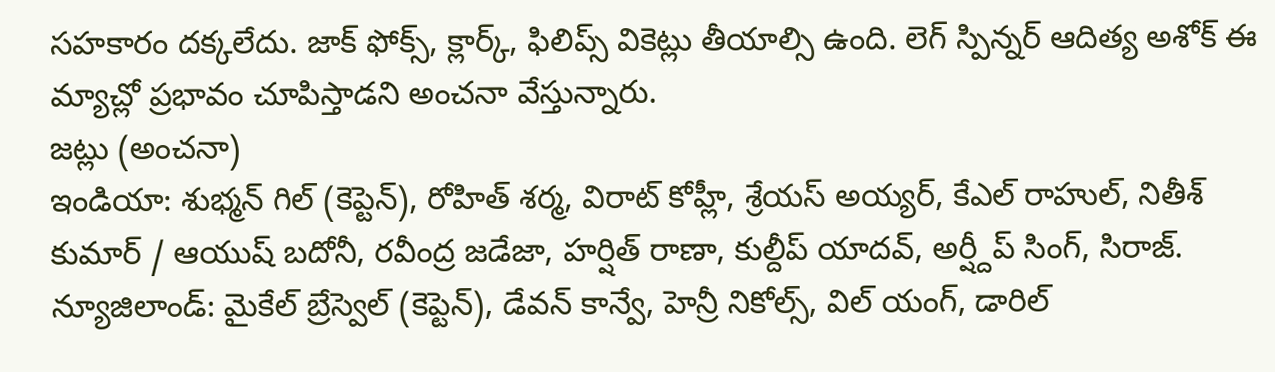సహకారం దక్కలేదు. జాక్ ఫోక్స్, క్లార్క్, ఫిలిప్స్ వికెట్లు తీయాల్సి ఉంది. లెగ్ స్పిన్నర్ ఆదిత్య అశోక్ ఈ మ్యాచ్లో ప్రభావం చూపిస్తాడని అంచనా వేస్తున్నారు.
జట్లు (అంచనా)
ఇండియా: శుభ్మన్ గిల్ (కెప్టెన్), రోహిత్ శర్మ, విరాట్ కోహ్లీ, శ్రేయస్ అయ్యర్, కేఎల్ రాహుల్, నితీశ్ కుమార్ / ఆయుష్ బదోనీ, రవీంద్ర జడేజా, హర్షిత్ రాణా, కుల్దీప్ యాదవ్, అర్ష్దీప్ సింగ్, సిరాజ్.
న్యూజిలాండ్: మైకేల్ బ్రేస్వెల్ (కెప్టెన్), డేవన్ కాన్వే, హెన్రీ నికోల్స్, విల్ యంగ్, డారిల్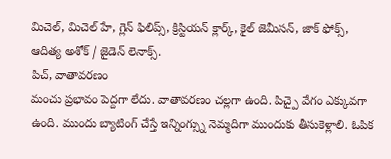మిచెల్, మిచెల్ హే, గ్లెన్ ఫిలిప్స్, క్రిస్టియన్ క్లార్క్, కైల్ జెమీసన్, జాక్ ఫోక్స్, ఆదిత్య అశోక్ / జైడెన్ లెనాక్స్.
పిచ్, వాతావరణం
మంచు ప్రభావం పెద్దగా లేదు. వాతావరణం చల్లగా ఉంది. పిచ్పై వేగం ఎక్కువగా ఉంది. ముందు బ్యాటింగ్ చేస్తే ఇన్నింగ్స్ను నెమ్మదిగా ముందుకు తీసుకెళ్లాలి. ఓపిక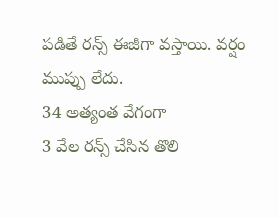పడితే రన్స్ ఈజీగా వస్తాయి. వర్షం ముప్పు లేదు.
34 అత్యంత వేగంగా
3 వేల రన్స్ చేసిన తొలి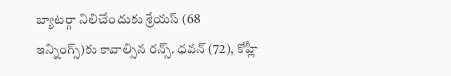బ్యాటర్గా నిలిచేందుకు శ్రేయస్ (68 ఇన్నింగ్స్)కు కావాల్సిన రన్స్. ధవన్ (72), కోహ్లీ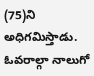(75)ని అధిగమిస్తాడు. ఓవరాల్గా నాలుగో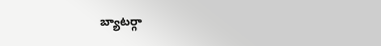బ్యాటర్గా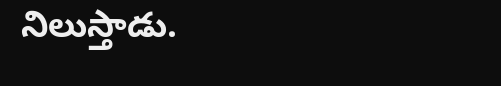నిలుస్తాడు.